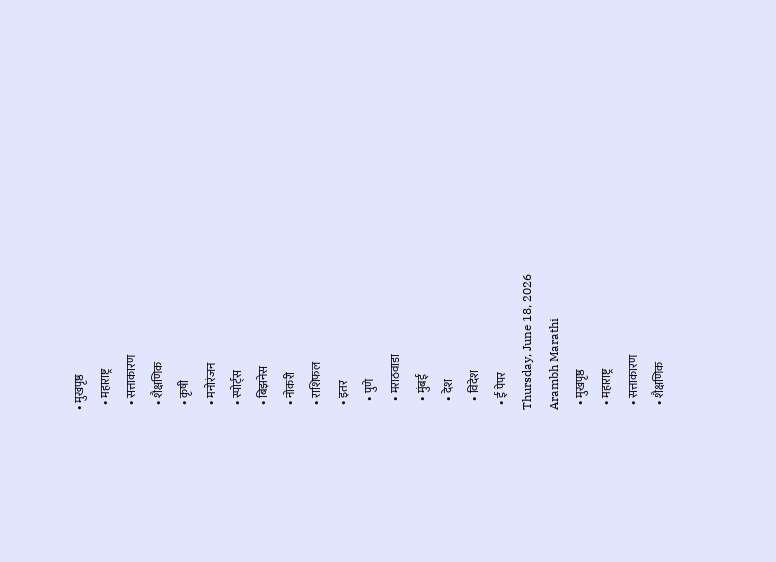• मुखपृष्ठ
  • महाराष्ट्र
  • सत्ताकारण
  • शैक्षणिक
  • कृषी
  • मनोरंजन
  • स्पोर्ट्स
  • बिझनेस
  • नोकरी
  • राशिफल
  • इतर
    • पुणे
    • मराठवाडा
    • मुंबई
    • देश
    • विदेश
  • ई पेपर
Thursday, June 18, 2026
Arambh Marathi
  • मुखपृष्ठ
  • महाराष्ट्र
  • सत्ताकारण
  • शैक्षणिक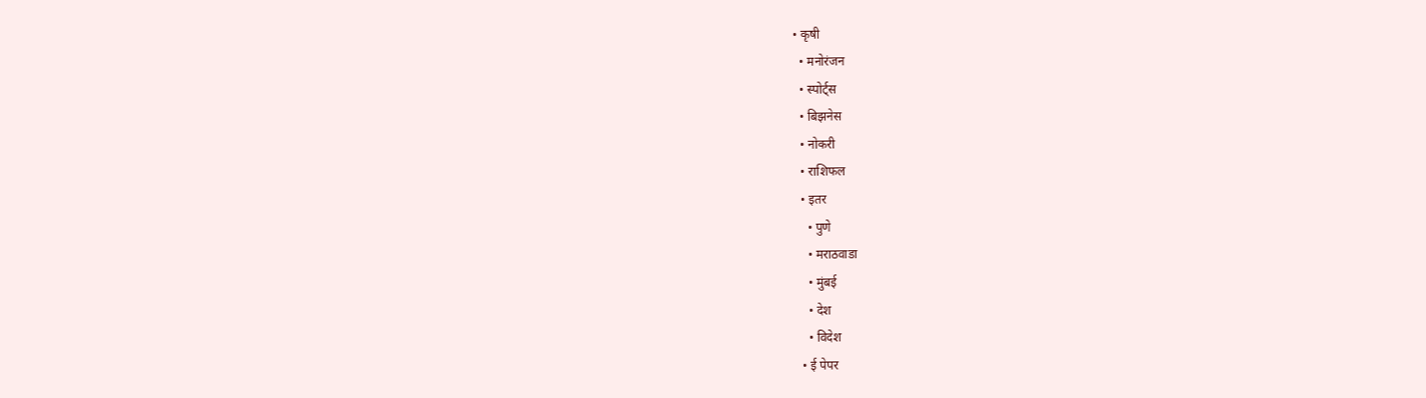• कृषी
  • मनोरंजन
  • स्पोर्ट्स
  • बिझनेस
  • नोकरी
  • राशिफल
  • इतर
    • पुणे
    • मराठवाडा
    • मुंबई
    • देश
    • विदेश
  • ई पेपर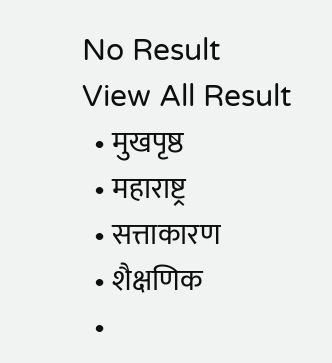No Result
View All Result
  • मुखपृष्ठ
  • महाराष्ट्र
  • सत्ताकारण
  • शैक्षणिक
  •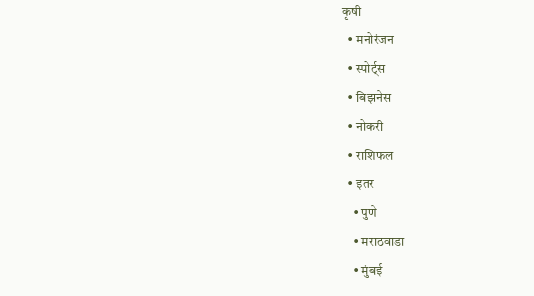कृषी
  • मनोरंजन
  • स्पोर्ट्स
  • बिझनेस
  • नोकरी
  • राशिफल
  • इतर
    • पुणे
    • मराठवाडा
    • मुंबई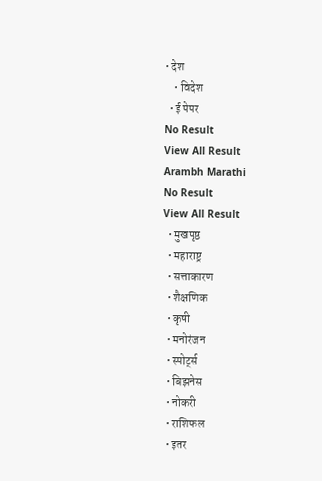• देश
    • विदेश
  • ई पेपर
No Result
View All Result
Arambh Marathi
No Result
View All Result
  • मुखपृष्ठ
  • महाराष्ट्र
  • सत्ताकारण
  • शैक्षणिक
  • कृषी
  • मनोरंजन
  • स्पोर्ट्स
  • बिझनेस
  • नोकरी
  • राशिफल
  • इतर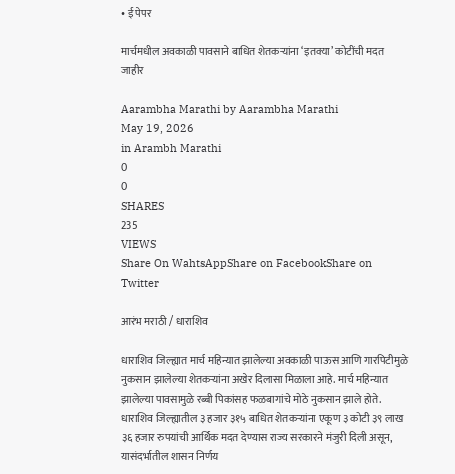• ई पेपर

मार्चमधील अवकाळी पावसाने बाधित शेतकऱ्यांना ‘इतक्या’ कोटींची मदत जाहीर

Aarambha Marathi by Aarambha Marathi
May 19, 2026
in Arambh Marathi
0
0
SHARES
235
VIEWS
Share On WahtsAppShare on FacebookShare on Twitter

आरंभ मराठी / धाराशिव

धाराशिव जिल्ह्यात मार्च महिन्यात झालेल्या अवकाळी पाऊस आणि गारपिटीमुळे नुकसान झालेल्या शेतकऱ्यांना अखेर दिलासा मिळाला आहे. मार्च महिन्यात झालेल्या पावसामुळे रब्बी पिकांसह फळबागांचे मोठे नुकसान झाले होते. धाराशिव जिल्ह्यातील ३ हजार ३१५ बाधित शेतकऱ्यांना एकूण ३ कोटी ३९ लाख ३६ हजार रुपयांची आर्थिक मदत देण्यास राज्य सरकारने मंजुरी दिली असून, यासंदर्भातील शासन निर्णय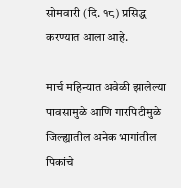सोमवारी (दि. १८) प्रसिद्ध करण्यात आला आहे.

मार्च महिन्यात अवेळी झालेल्या पावसामुळे आणि गारपिटीमुळे जिल्ह्यातील अनेक भागांतील पिकांचे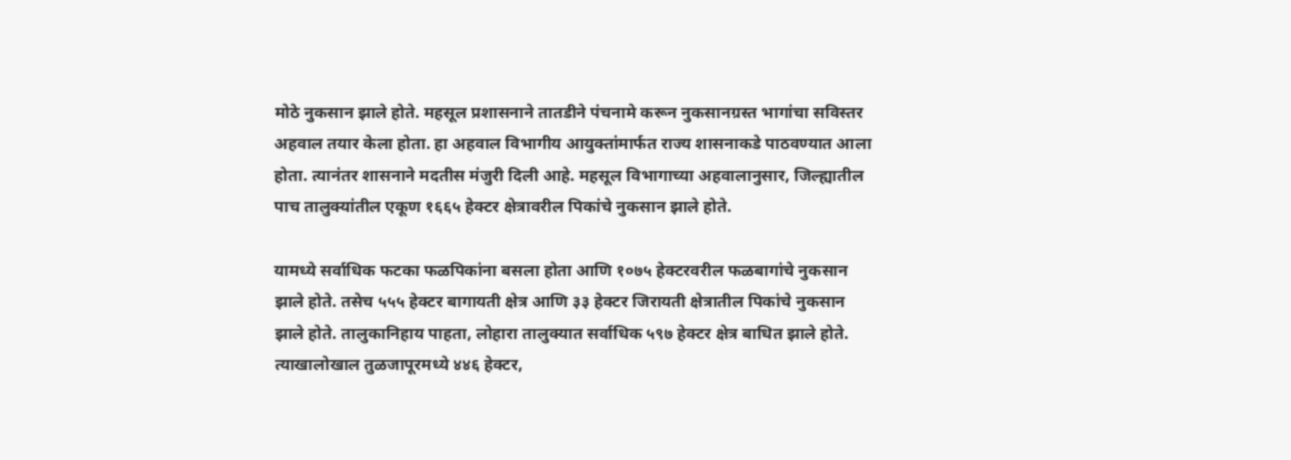मोठे नुकसान झाले होते. महसूल प्रशासनाने तातडीने पंचनामे करून नुकसानग्रस्त भागांचा सविस्तर अहवाल तयार केला होता. हा अहवाल विभागीय आयुक्तांमार्फत राज्य शासनाकडे पाठवण्यात आला होता. त्यानंतर शासनाने मदतीस मंजुरी दिली आहे. महसूल विभागाच्या अहवालानुसार, जिल्ह्यातील पाच तालुक्यांतील एकूण १६६५ हेक्टर क्षेत्रावरील पिकांचे नुकसान झाले होते.

यामध्ये सर्वाधिक फटका फळपिकांना बसला होता आणि १०७५ हेक्टरवरील फळबागांचे नुकसान झाले होते. तसेच ५५५ हेक्टर बागायती क्षेत्र आणि ३३ हेक्टर जिरायती क्षेत्रातील पिकांचे नुकसान झाले होते. तालुकानिहाय पाहता, लोहारा तालुक्यात सर्वाधिक ५९७ हेक्टर क्षेत्र बाधित झाले होते. त्याखालोखाल तुळजापूरमध्ये ४४६ हेक्टर,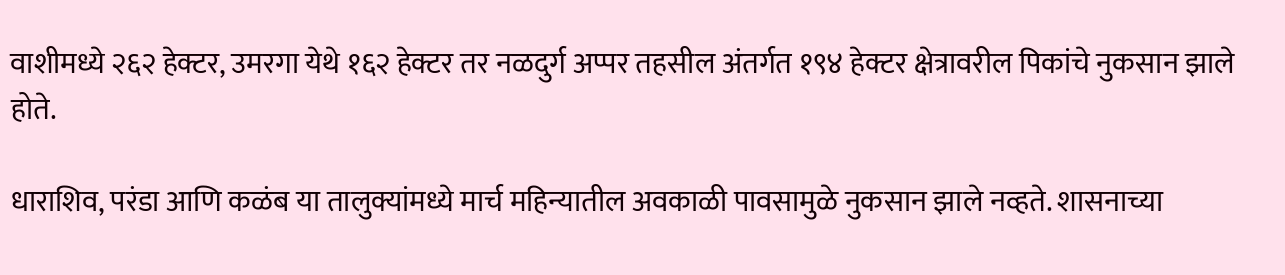वाशीमध्ये २६२ हेक्टर, उमरगा येथे १६२ हेक्टर तर नळदुर्ग अप्पर तहसील अंतर्गत १९४ हेक्टर क्षेत्रावरील पिकांचे नुकसान झाले होते.

धाराशिव, परंडा आणि कळंब या तालुक्यांमध्ये मार्च महिन्यातील अवकाळी पावसामुळे नुकसान झाले नव्हते. शासनाच्या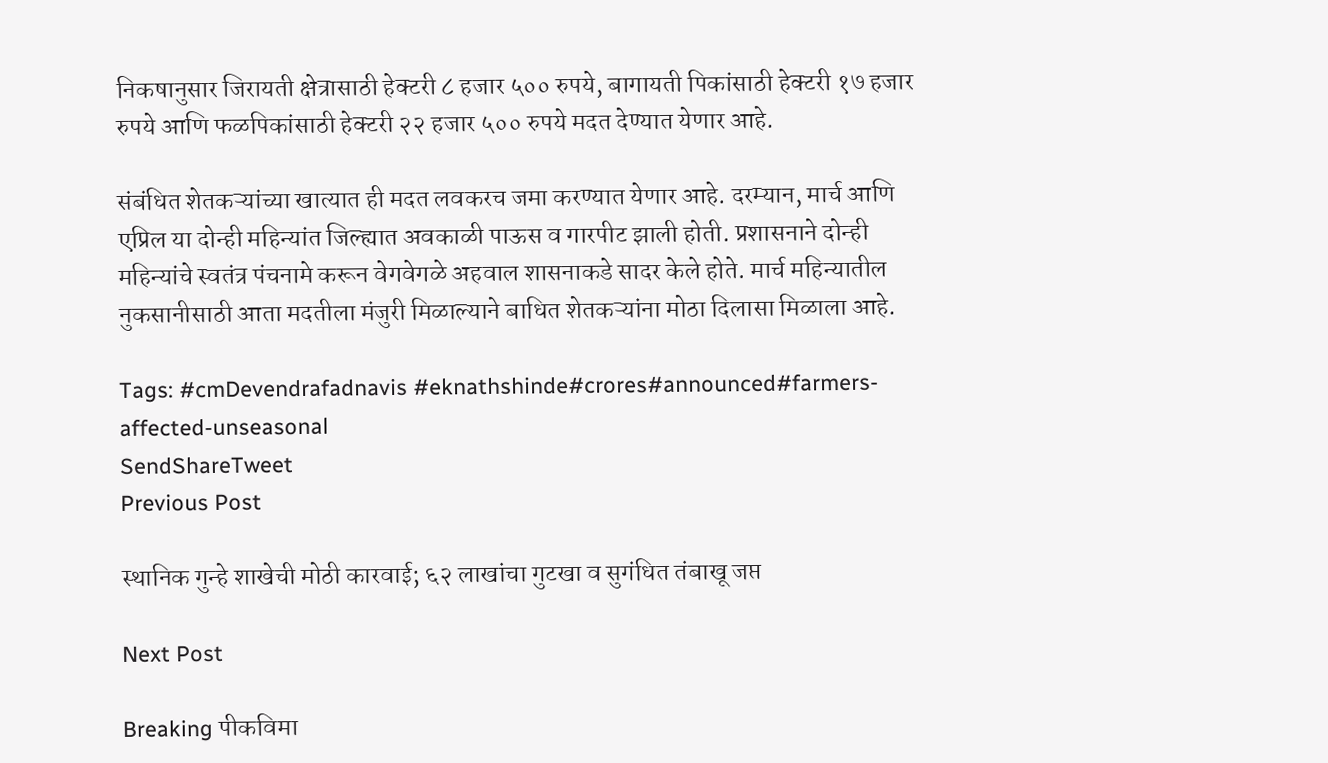निकषानुसार जिरायती क्षेत्रासाठी हेक्टरी ८ हजार ५०० रुपये, बागायती पिकांसाठी हेक्टरी १७ हजार रुपये आणि फळपिकांसाठी हेक्टरी २२ हजार ५०० रुपये मदत देण्यात येणार आहे.

संबंधित शेतकऱ्यांच्या खात्यात ही मदत लवकरच जमा करण्यात येणार आहे. दरम्यान, मार्च आणि एप्रिल या दोन्ही महिन्यांत जिल्ह्यात अवकाळी पाऊस व गारपीट झाली होती. प्रशासनाने दोन्ही महिन्यांचे स्वतंत्र पंचनामे करून वेगवेगळे अहवाल शासनाकडे सादर केले होते. मार्च महिन्यातील नुकसानीसाठी आता मदतीला मंजुरी मिळाल्याने बाधित शेतकऱ्यांना मोठा दिलासा मिळाला आहे.

Tags: #cmDevendrafadnavis #eknathshinde#crores#announced#farmers-affected-unseasonal
SendShareTweet
Previous Post

स्थानिक गुन्हे शाखेची मोठी कारवाई; ६२ लाखांचा गुटखा व सुगंधित तंबाखू जप्त

Next Post

Breaking पीकविमा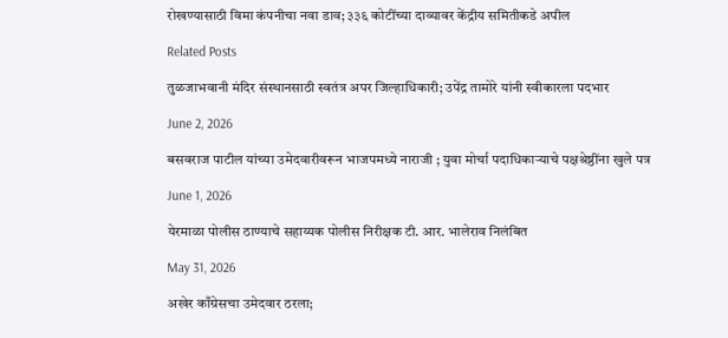रोखण्यासाठी विमा कंपनीचा नवा डाव; ३३६ कोटींच्या दाव्यावर केंद्रीय समितीकडे अपील

Related Posts

तुळजाभवानी मंदिर संस्थानसाठी स्वतंत्र अपर जिल्हाधिकारी; उपेंद्र तामोरे यांनी स्वीकारला पदभार

June 2, 2026

बसवराज पाटील यांच्या उमेदवारीवरून भाजपमध्ये नाराजी ; युवा मोर्चा पदाधिकाऱ्याचे पक्षश्रेष्ठींना खुले पत्र

June 1, 2026

येरमाळा पोलीस ठाण्याचे सहाय्यक पोलीस निरीक्षक टी. आर. भालेराव निलंबित

May 31, 2026

अखेर काँग्रेसचा उमेदवार ठरला;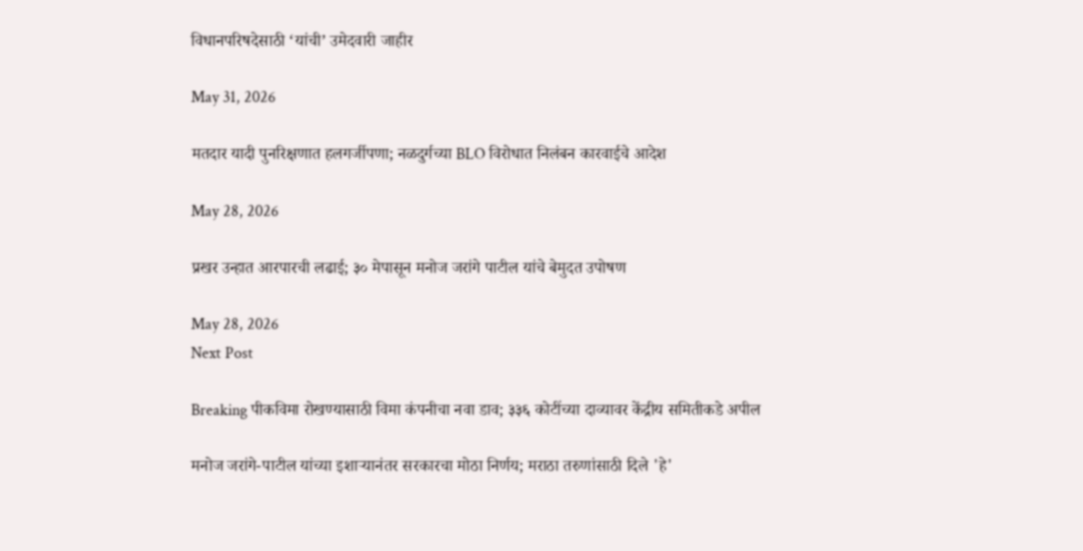विधानपरिषदेसाठी ‘यांची’ उमेदवारी जाहीर

May 31, 2026

मतदार यादी पुनरिक्षणात हलगर्जीपणा; नळदुर्गच्या BLO विरोधात निलंबन कारवाईचे आदेश

May 28, 2026

प्रखर उन्हात आरपारची लढाई; ३० मेपासून मनोज जरांगे पाटील यांचे बेमुदत उपोषण

May 28, 2026
Next Post

Breaking पीकविमा रोखण्यासाठी विमा कंपनीचा नवा डाव; ३३६ कोटींच्या दाव्यावर केंद्रीय समितीकडे अपील

मनोज जरांगे-पाटील यांच्या इशाऱ्यानंतर सरकारचा मोठा निर्णय; मराठा तरुणांसाठी दिले 'हे'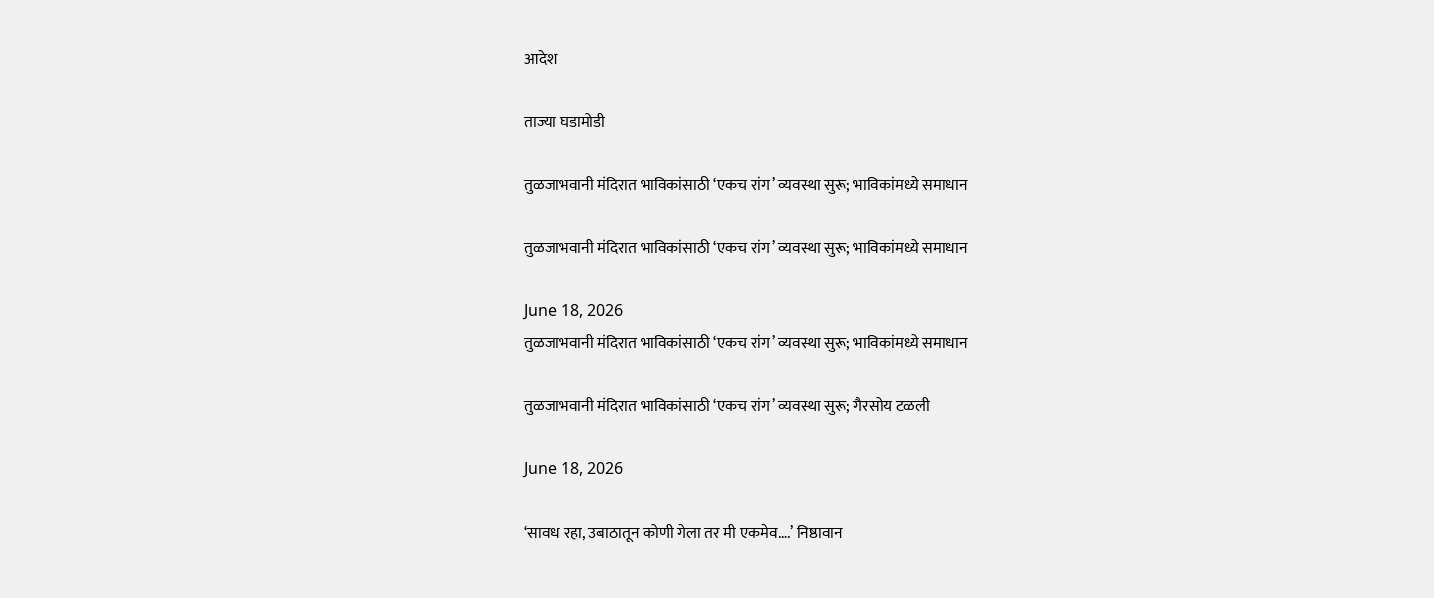आदेश

ताज्या घडामोडी

तुळजाभवानी मंदिरात भाविकांसाठी ‘एकच रांग’ व्यवस्था सुरू; भाविकांमध्ये समाधान

तुळजाभवानी मंदिरात भाविकांसाठी ‘एकच रांग’ व्यवस्था सुरू; भाविकांमध्ये समाधान

June 18, 2026
तुळजाभवानी मंदिरात भाविकांसाठी ‘एकच रांग’ व्यवस्था सुरू; भाविकांमध्ये समाधान

तुळजाभवानी मंदिरात भाविकांसाठी ‘एकच रांग’ व्यवस्था सुरू; गैरसोय टळली

June 18, 2026

‘सावध रहा, उबाठातून कोणी गेला तर मी एकमेव….’ निष्ठावान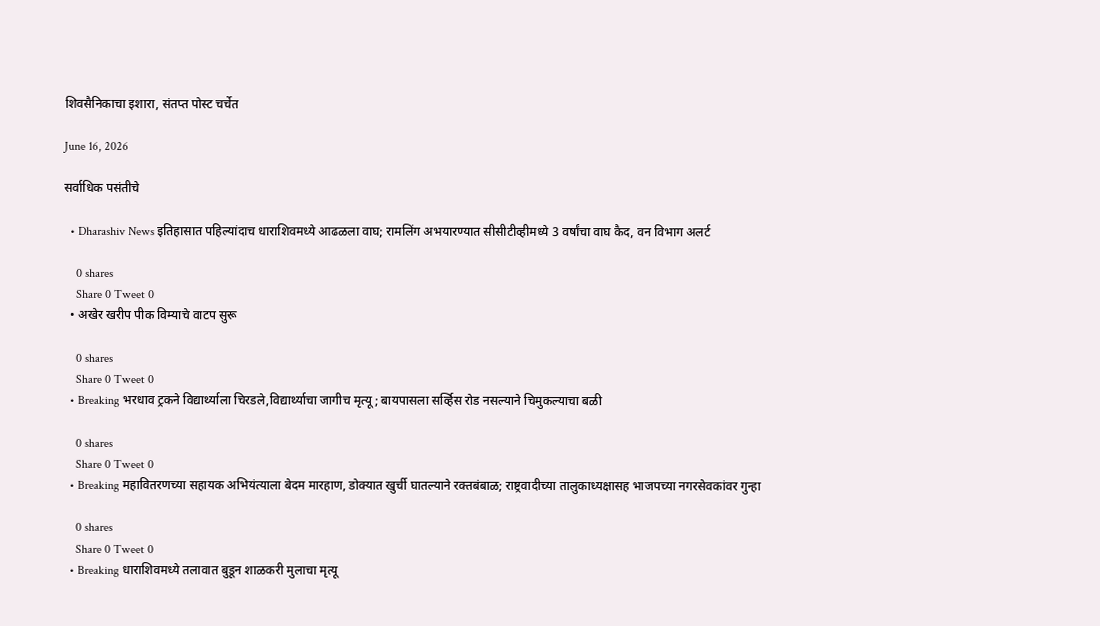शिवसैनिकाचा इशारा, संतप्त पोस्ट चर्चेत

June 16, 2026

सर्वाधिक पसंतीचे

  • Dharashiv News इतिहासात पहिल्यांदाच धाराशिवमध्ये आढळला वाघ; रामलिंग अभयारण्यात सीसीटीव्हीमध्ये 3 वर्षांचा वाघ कैद, वन विभाग अलर्ट

    0 shares
    Share 0 Tweet 0
  • अखेर खरीप पीक विम्याचे वाटप सुरू

    0 shares
    Share 0 Tweet 0
  • Breaking भरधाव ट्रकने विद्यार्थ्याला चिरडले,विद्यार्थ्याचा जागीच मृत्यू; बायपासला सर्व्हिस रोड नसल्याने चिमुकल्याचा बळी

    0 shares
    Share 0 Tweet 0
  • Breaking महावितरणच्या सहायक अभियंत्याला बेदम मारहाण, डोक्यात खुर्ची घातल्याने रक्तबंबाळ; राष्ट्रवादीच्या तालुकाध्यक्षासह भाजपच्या नगरसेवकांवर गुन्हा

    0 shares
    Share 0 Tweet 0
  • Breaking धाराशिवमध्ये तलावात बुडून शाळकरी मुलाचा मृत्यू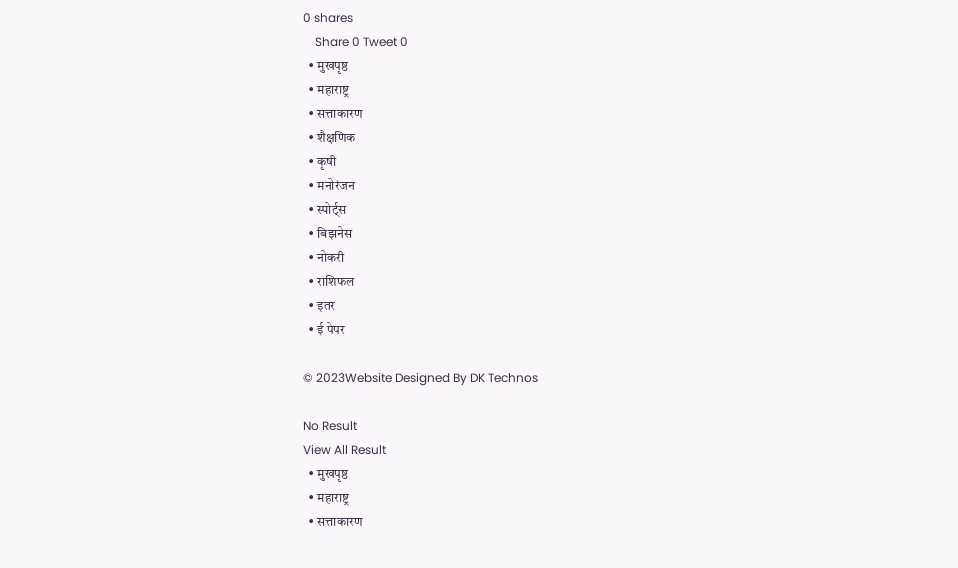0 shares
    Share 0 Tweet 0
  • मुखपृष्ठ
  • महाराष्ट्र
  • सत्ताकारण
  • शैक्षणिक
  • कृषी
  • मनोरंजन
  • स्पोर्ट्स
  • बिझनेस
  • नोकरी
  • राशिफल
  • इतर
  • ई पेपर

© 2023Website Designed By DK Technos

No Result
View All Result
  • मुखपृष्ठ
  • महाराष्ट्र
  • सत्ताकारण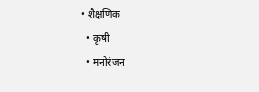• शैक्षणिक
  • कृषी
  • मनोरंजन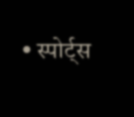• स्पोर्ट्स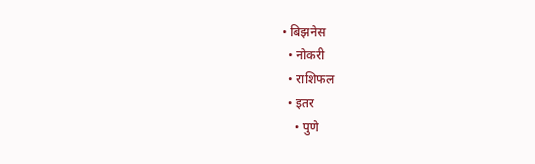• बिझनेस
  • नोकरी
  • राशिफल
  • इतर
    • पुणे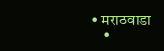• मराठवाडा
    •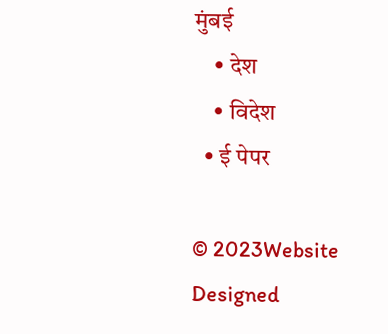मुंबई
    • देश
    • विदेश
  • ई पेपर

© 2023Website Designed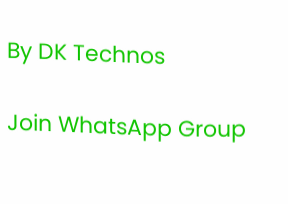By DK Technos

Join WhatsApp Group